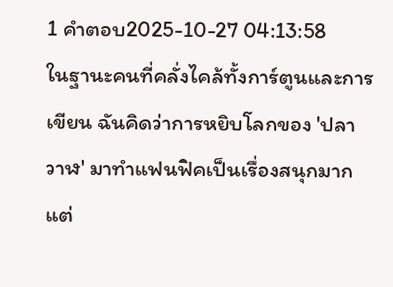1 คำตอบ2025-10-27 04:13:58
ในฐานะคนที่คลั่งไคล้ทั้งการ์ตูนและการเขียน ฉันคิดว่าการหยิบโลกของ 'ปลา วาฬ' มาทำแฟนฟิคเป็นเรื่องสนุกมากแต่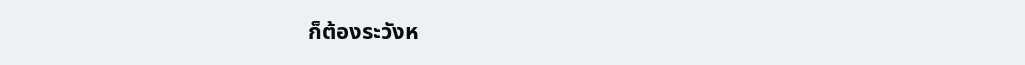ก็ต้องระวังห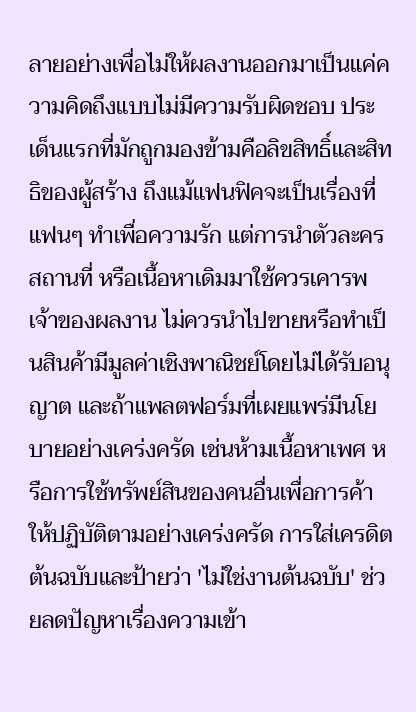ลายอย่างเพื่อไม่ให้ผลงานออกมาเป็นแค่ความคิดถึงแบบไม่มีความรับผิดชอบ ประเด็นแรกที่มักถูกมองข้ามคือลิขสิทธิ์และสิทธิของผู้สร้าง ถึงแม้แฟนฟิคจะเป็นเรื่องที่แฟนๆ ทำเพื่อความรัก แต่การนำตัวละคร สถานที่ หรือเนื้อหาเดิมมาใช้ควรเคารพเจ้าของผลงาน ไม่ควรนำไปขายหรือทำเป็นสินค้ามีมูลค่าเชิงพาณิชย์โดยไม่ได้รับอนุญาต และถ้าแพลตฟอร์มที่เผยแพร่มีนโยบายอย่างเคร่งครัด เช่นห้ามเนื้อหาเพศ หรือการใช้ทรัพย์สินของคนอื่นเพื่อการค้า ให้ปฏิบัติตามอย่างเคร่งครัด การใส่เครดิตต้นฉบับและป้ายว่า 'ไม่ใช่งานต้นฉบับ' ช่วยลดปัญหาเรื่องความเข้า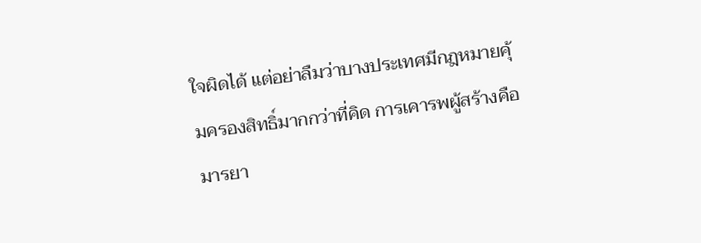ใจผิดได้ แต่อย่าลืมว่าบางประเทศมีกฎหมายคุ้มครองสิทธิ์มากกว่าที่คิด การเคารพผู้สร้างคือมารยา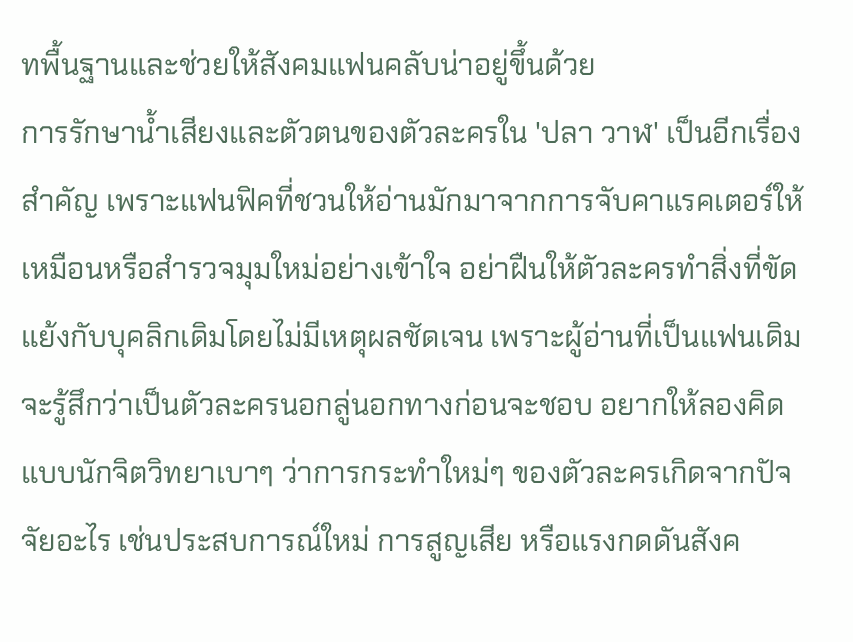ทพื้นฐานและช่วยให้สังคมแฟนคลับน่าอยู่ขึ้นด้วย
การรักษาน้ำเสียงและตัวตนของตัวละครใน 'ปลา วาฬ' เป็นอีกเรื่องสำคัญ เพราะแฟนฟิคที่ชวนให้อ่านมักมาจากการจับคาแรคเตอร์ให้เหมือนหรือสำรวจมุมใหม่อย่างเข้าใจ อย่าฝืนให้ตัวละครทำสิ่งที่ขัดแย้งกับบุคลิกเดิมโดยไม่มีเหตุผลชัดเจน เพราะผู้อ่านที่เป็นแฟนเดิมจะรู้สึกว่าเป็นตัวละครนอกลู่นอกทางก่อนจะชอบ อยากให้ลองคิดแบบนักจิตวิทยาเบาๆ ว่าการกระทำใหม่ๆ ของตัวละครเกิดจากปัจจัยอะไร เช่นประสบการณ์ใหม่ การสูญเสีย หรือแรงกดดันสังค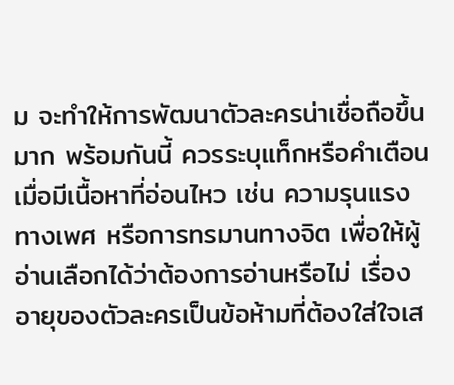ม จะทำให้การพัฒนาตัวละครน่าเชื่อถือขึ้นมาก พร้อมกันนี้ ควรระบุแท็กหรือคำเตือนเมื่อมีเนื้อหาที่อ่อนไหว เช่น ความรุนแรง ทางเพศ หรือการทรมานทางจิต เพื่อให้ผู้อ่านเลือกได้ว่าต้องการอ่านหรือไม่ เรื่องอายุของตัวละครเป็นข้อห้ามที่ต้องใส่ใจเส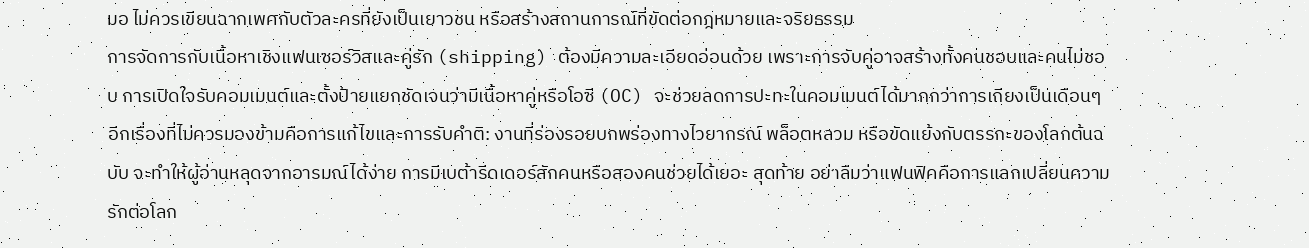มอ ไม่ควรเขียนฉากเพศกับตัวละครที่ยังเป็นเยาวชน หรือสร้างสถานการณ์ที่ขัดต่อกฎหมายและจริยธรรม
การจัดการกับเนื้อหาเชิงแฟนเซอร์วิสและคู่รัก (shipping) ต้องมีความละเอียดอ่อนด้วย เพราะการจับคู่อาจสร้างทั้งคนชอบและคนไม่ชอบ การเปิดใจรับคอมเมนต์และตั้งป้ายแยกชัดเจนว่ามีเนื้อหาคู่หรือโอซี (OC) จะช่วยลดการปะทะในคอมเมนต์ได้มากกว่าการเถียงเป็นเดือนๆ อีกเรื่องที่ไม่ควรมองข้ามคือการแก้ไขและการรับคำติ: งานที่ร่องรอยบกพร่องทางไวยากรณ์ พล็อตหลวม หรือขัดแย้งกับตรรกะของโลกต้นฉบับ จะทำให้ผู้อ่านหลุดจากอารมณ์ได้ง่าย การมีเบต้ารีดเดอร์สักคนหรือสองคนช่วยได้เยอะ สุดท้าย อย่าลืมว่าแฟนฟิคคือการแลกเปลี่ยนความรักต่อโลก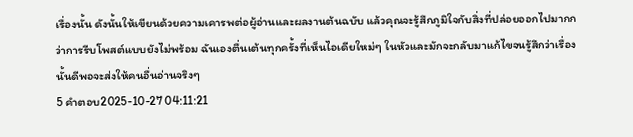เรื่องนั้น ดังนั้นให้เขียนด้วยความเคารพต่อผู้อ่านและผลงานต้นฉบับ แล้วคุณจะรู้สึกภูมิใจกับสิ่งที่ปล่อยออกไปมากกว่าการรีบโพสต์แบบยังไม่พร้อม ฉันเองตื่นเต้นทุกครั้งที่เห็นไอเดียใหม่ๆ ในหัวและมักจะกลับมาแก้ไขจนรู้สึกว่าเรื่องนั้นดีพอจะส่งให้คนอื่นอ่านจริงๆ
5 คำตอบ2025-10-27 04:11:21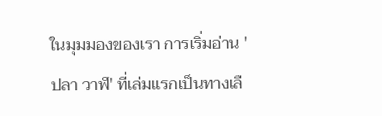ในมุมมองของเรา การเริ่มอ่าน 'ปลา วาฬ' ที่เล่มแรกเป็นทางเลื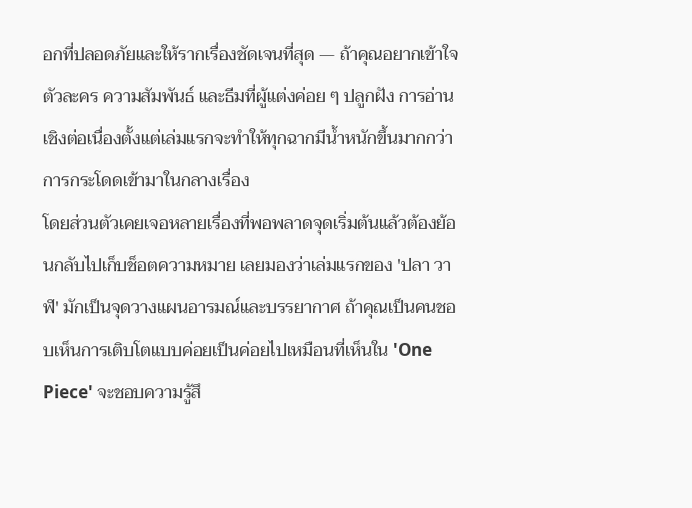อกที่ปลอดภัยและให้รากเรื่องชัดเจนที่สุด — ถ้าคุณอยากเข้าใจตัวละคร ความสัมพันธ์ และธีมที่ผู้แต่งค่อย ๆ ปลูกฝัง การอ่านเชิงต่อเนื่องตั้งแต่เล่มแรกจะทำให้ทุกฉากมีน้ำหนักขึ้นมากกว่าการกระโดดเข้ามาในกลางเรื่อง
โดยส่วนตัวเคยเจอหลายเรื่องที่พอพลาดจุดเริ่มต้นแล้วต้องย้อนกลับไปเก็บช็อตความหมาย เลยมองว่าเล่มแรกของ 'ปลา วาฬ' มักเป็นจุดวางแผนอารมณ์และบรรยากาศ ถ้าคุณเป็นคนชอบเห็นการเติบโตแบบค่อยเป็นค่อยไปเหมือนที่เห็นใน 'One Piece' จะชอบความรู้สึ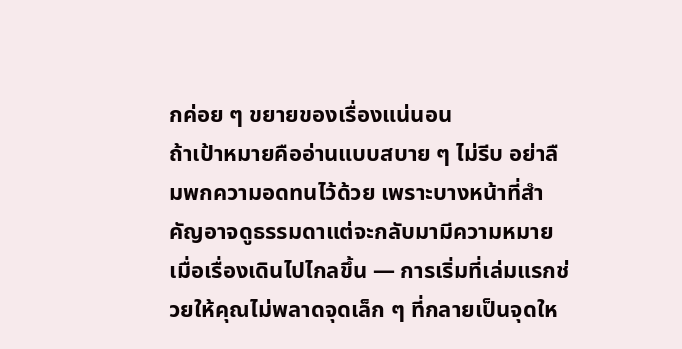กค่อย ๆ ขยายของเรื่องแน่นอน
ถ้าเป้าหมายคืออ่านแบบสบาย ๆ ไม่รีบ อย่าลืมพกความอดทนไว้ด้วย เพราะบางหน้าที่สำคัญอาจดูธรรมดาแต่จะกลับมามีความหมายเมื่อเรื่องเดินไปไกลขึ้น — การเริ่มที่เล่มแรกช่วยให้คุณไม่พลาดจุดเล็ก ๆ ที่กลายเป็นจุดให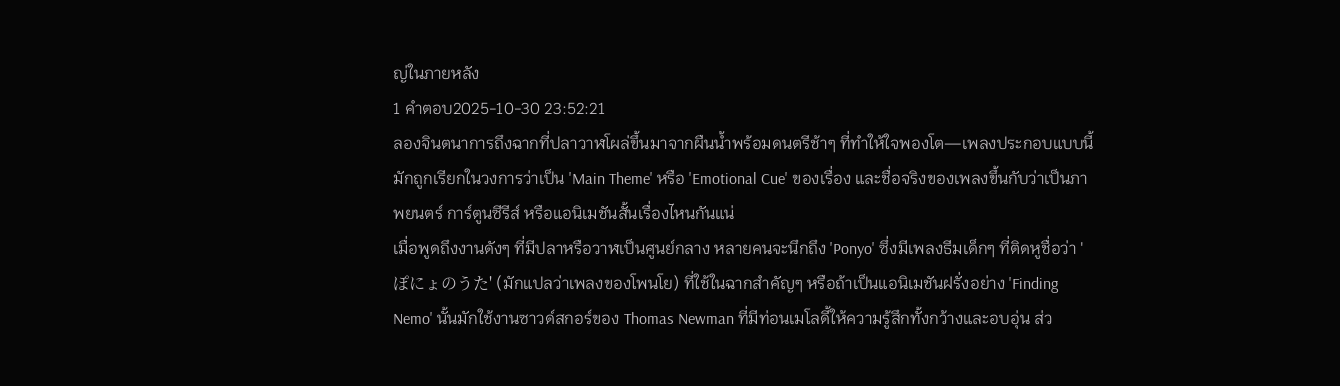ญ่ในภายหลัง
1 คำตอบ2025-10-30 23:52:21
ลองจินตนาการถึงฉากที่ปลาวาฬโผล่ขึ้นมาจากผืนน้ำพร้อมดนตรีช้าๆ ที่ทำให้ใจพองโต—เพลงประกอบแบบนี้มักถูกเรียกในวงการว่าเป็น 'Main Theme' หรือ 'Emotional Cue' ของเรื่อง และชื่อจริงของเพลงขึ้นกับว่าเป็นภาพยนตร์ การ์ตูนซีรีส์ หรือแอนิเมชันสั้นเรื่องไหนกันแน่
เมื่อพูดถึงงานดังๆ ที่มีปลาหรือวาฬเป็นศูนย์กลาง หลายคนจะนึกถึง 'Ponyo' ซึ่งมีเพลงธีมเด็กๆ ที่ติดหูชื่อว่า 'ぽにょのうた' (มักแปลว่าเพลงของโพนโย) ที่ใช้ในฉากสำคัญๆ หรือถ้าเป็นแอนิเมชันฝรั่งอย่าง 'Finding Nemo' นั้นมักใช้งานซาวด์สกอร์ของ Thomas Newman ที่มีท่อนเมโลดี้ให้ความรู้สึกทั้งกว้างและอบอุ่น ส่ว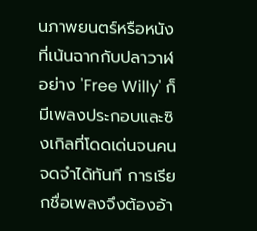นภาพยนตร์หรือหนังที่เน้นฉากกับปลาวาฬอย่าง 'Free Willy' ก็มีเพลงประกอบและซิงเกิลที่โดดเด่นจนคนจดจำได้ทันที การเรียกชื่อเพลงจึงต้องอ้า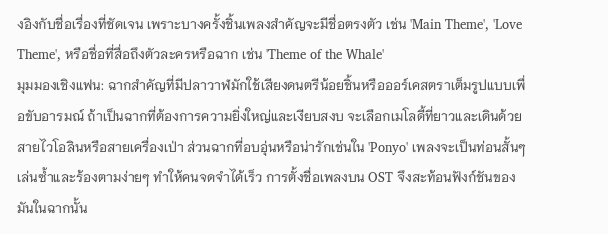งอิงกับชื่อเรื่องที่ชัดเจน เพราะบางครั้งชิ้นเพลงสำคัญจะมีชื่อตรงตัว เช่น 'Main Theme', 'Love Theme', หรือชื่อที่สื่อถึงตัวละครหรือฉาก เช่น 'Theme of the Whale'
มุมมองเชิงแฟน: ฉากสำคัญที่มีปลาวาฬมักใช้เสียงดนตรีน้อยชิ้นหรือออร์เคสตราเต็มรูปแบบเพื่อขับอารมณ์ ถ้าเป็นฉากที่ต้องการความยิ่งใหญ่และเงียบสงบ จะเลือกเมโลดี้ที่ยาวและเดินด้วยสายไวโอลินหรือสายเครื่องเป่า ส่วนฉากที่อบอุ่นหรือน่ารักเช่นใน 'Ponyo' เพลงจะเป็นท่อนสั้นๆ เล่นซ้ำและร้องตามง่ายๆ ทำให้คนจดจำได้เร็ว การตั้งชื่อเพลงบน OST จึงสะท้อนฟังก์ชันของมันในฉากนั้น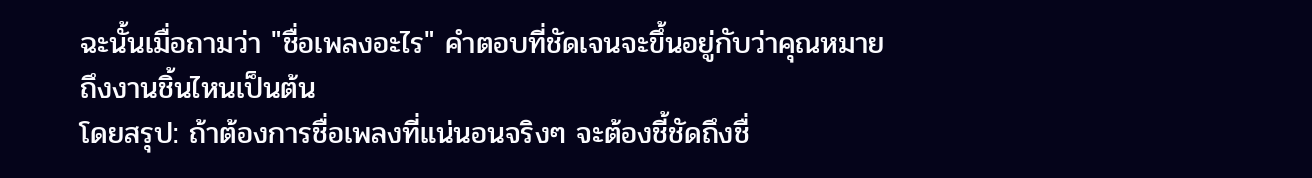ฉะนั้นเมื่อถามว่า "ชื่อเพลงอะไร" คำตอบที่ชัดเจนจะขึ้นอยู่กับว่าคุณหมายถึงงานชิ้นไหนเป็นต้น
โดยสรุป: ถ้าต้องการชื่อเพลงที่แน่นอนจริงๆ จะต้องชี้ชัดถึงชื่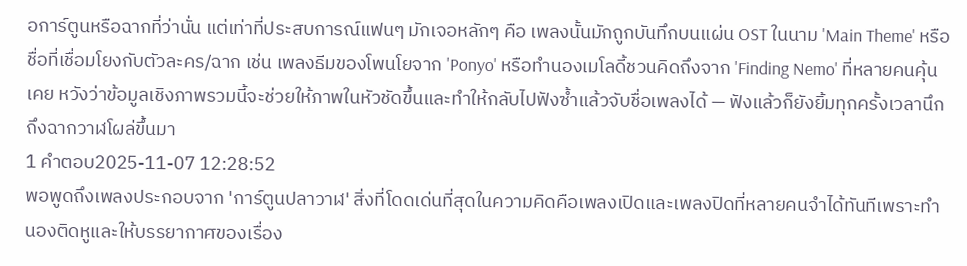อการ์ตูนหรือฉากที่ว่านั่น แต่เท่าที่ประสบการณ์แฟนๆ มักเจอหลักๆ คือ เพลงนั้นมักถูกบันทึกบนแผ่น OST ในนาม 'Main Theme' หรือชื่อที่เชื่อมโยงกับตัวละคร/ฉาก เช่น เพลงธีมของโพนโยจาก 'Ponyo' หรือทำนองเมโลดี้ชวนคิดถึงจาก 'Finding Nemo' ที่หลายคนคุ้นเคย หวังว่าข้อมูลเชิงภาพรวมนี้จะช่วยให้ภาพในหัวชัดขึ้นและทำให้กลับไปฟังซ้ำแล้วจับชื่อเพลงได้ — ฟังแล้วก็ยังยิ้มทุกครั้งเวลานึกถึงฉากวาฬโผล่ขึ้นมา
1 คำตอบ2025-11-07 12:28:52
พอพูดถึงเพลงประกอบจาก 'การ์ตูนปลาวาฬ' สิ่งที่โดดเด่นที่สุดในความคิดคือเพลงเปิดและเพลงปิดที่หลายคนจำได้ทันทีเพราะทำนองติดหูและให้บรรยากาศของเรื่อง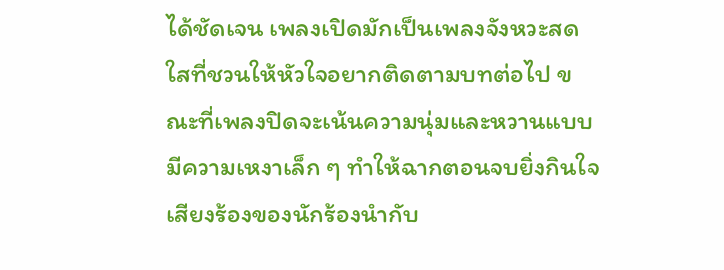ได้ชัดเจน เพลงเปิดมักเป็นเพลงจังหวะสดใสที่ชวนให้หัวใจอยากติดตามบทต่อไป ขณะที่เพลงปิดจะเน้นความนุ่มและหวานแบบมีความเหงาเล็ก ๆ ทำให้ฉากตอนจบยิ่งกินใจ เสียงร้องของนักร้องนำกับ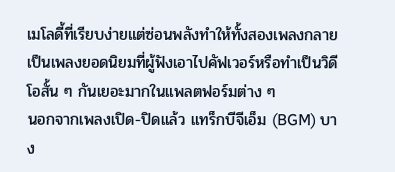เมโลดี้ที่เรียบง่ายแต่ซ่อนพลังทำให้ทั้งสองเพลงกลายเป็นเพลงยอดนิยมที่ผู้ฟังเอาไปคัฟเวอร์หรือทำเป็นวิดีโอสั้น ๆ กันเยอะมากในแพลตฟอร์มต่าง ๆ
นอกจากเพลงเปิด-ปิดแล้ว แทร็กบีจีเอ็ม (BGM) บาง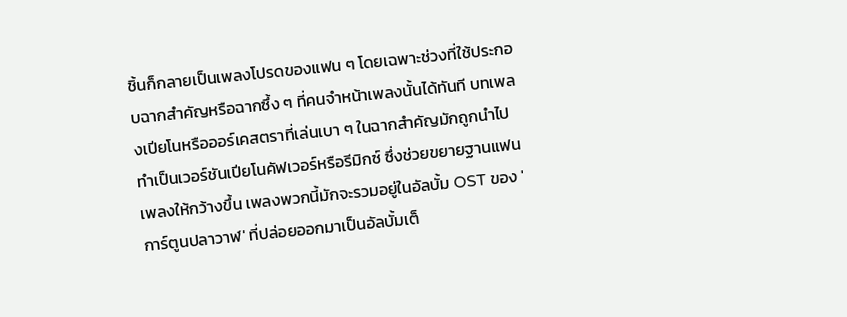ชิ้นก็กลายเป็นเพลงโปรดของแฟน ๆ โดยเฉพาะช่วงที่ใช้ประกอบฉากสำคัญหรือฉากซึ้ง ๆ ที่คนจำหน้าเพลงนั้นได้ทันที บทเพลงเปียโนหรือออร์เคสตราที่เล่นเบา ๆ ในฉากสำคัญมักถูกนำไปทำเป็นเวอร์ชันเปียโนคัฟเวอร์หรือรีมิกซ์ ซึ่งช่วยขยายฐานแฟนเพลงให้กว้างขึ้น เพลงพวกนี้มักจะรวมอยู่ในอัลบั้ม OST ของ 'การ์ตูนปลาวาฬ' ที่ปล่อยออกมาเป็นอัลบั้มเต็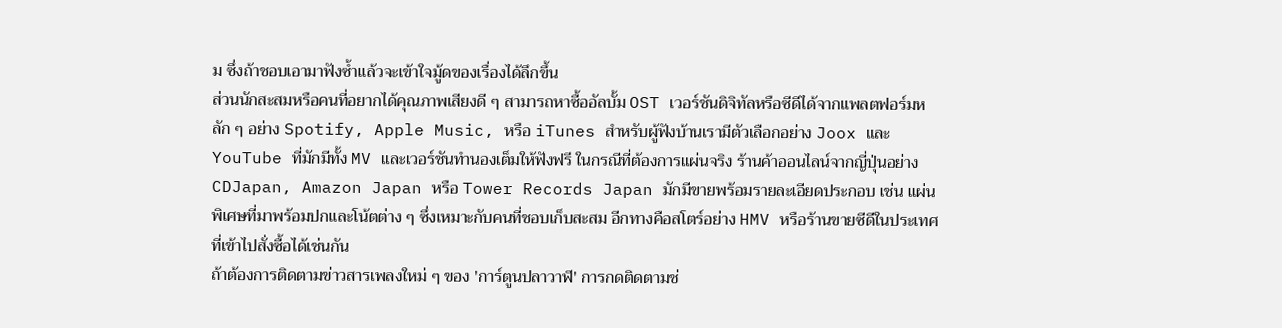ม ซึ่งถ้าชอบเอามาฟังซ้ำแล้วจะเข้าใจมู้ดของเรื่องได้ลึกขึ้น
ส่วนนักสะสมหรือคนที่อยากได้คุณภาพเสียงดี ๆ สามารถหาซื้ออัลบั้ม OST เวอร์ชันดิจิทัลหรือซีดีได้จากแพลตฟอร์มหลัก ๆ อย่าง Spotify, Apple Music, หรือ iTunes สำหรับผู้ฟังบ้านเรามีตัวเลือกอย่าง Joox และ YouTube ที่มักมีทั้ง MV และเวอร์ชันทำนองเต็มให้ฟังฟรี ในกรณีที่ต้องการแผ่นจริง ร้านค้าออนไลน์จากญี่ปุ่นอย่าง CDJapan, Amazon Japan หรือ Tower Records Japan มักมีขายพร้อมรายละเอียดประกอบ เช่น แผ่นพิเศษที่มาพร้อมปกและโน้ตต่าง ๆ ซึ่งเหมาะกับคนที่ชอบเก็บสะสม อีกทางคือสโตร์อย่าง HMV หรือร้านขายซีดีในประเทศที่เข้าไปสั่งซื้อได้เช่นกัน
ถ้าต้องการติดตามข่าวสารเพลงใหม่ ๆ ของ 'การ์ตูนปลาวาฬ' การกดติดตามช่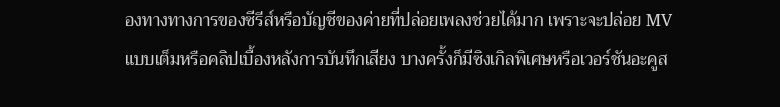องทางทางการของซีรีส์หรือบัญชีของค่ายที่ปล่อยเพลงช่วยได้มาก เพราะจะปล่อย MV แบบเต็มหรือคลิปเบื้องหลังการบันทึกเสียง บางครั้งก็มีซิงเกิลพิเศษหรือเวอร์ชันอะคูส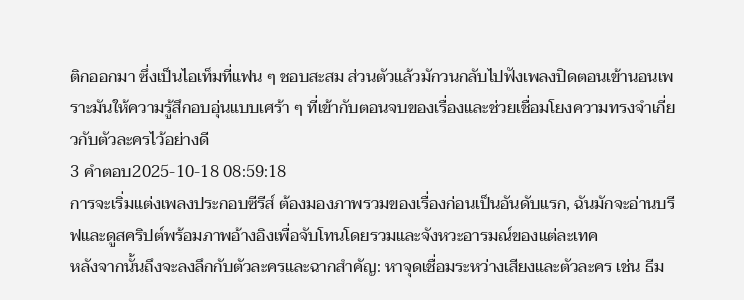ติกออกมา ซึ่งเป็นไอเท็มที่แฟน ๆ ชอบสะสม ส่วนตัวแล้วมักวนกลับไปฟังเพลงปิดตอนเข้านอนเพราะมันให้ความรู้สึกอบอุ่นแบบเศร้า ๆ ที่เข้ากับตอนจบของเรื่องและช่วยเชื่อมโยงความทรงจำเกี่ยวกับตัวละครไว้อย่างดี
3 คำตอบ2025-10-18 08:59:18
การจะเริ่มแต่งเพลงประกอบซีรีส์ ต้องมองภาพรวมของเรื่องก่อนเป็นอันดับแรก, ฉันมักจะอ่านบรีฟและดูสคริปต์พร้อมภาพอ้างอิงเพื่อจับโทนโดยรวมและจังหวะอารมณ์ของแต่ละเทค
หลังจากนั้นถึงจะลงลึกกับตัวละครและฉากสำคัญ: หาจุดเชื่อมระหว่างเสียงและตัวละคร เช่น ธีม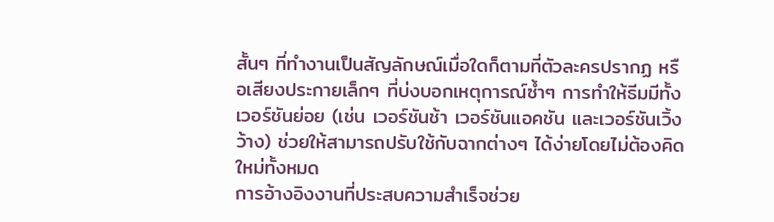สั้นๆ ที่ทำงานเป็นสัญลักษณ์เมื่อใดก็ตามที่ตัวละครปรากฏ หรือเสียงประกายเล็กๆ ที่บ่งบอกเหตุการณ์ซ้ำๆ การทำให้ธีมมีทั้งเวอร์ชันย่อย (เช่น เวอร์ชันช้า เวอร์ชันแอคชัน และเวอร์ชันเวิ้งว้าง) ช่วยให้สามารถปรับใช้กับฉากต่างๆ ได้ง่ายโดยไม่ต้องคิดใหม่ทั้งหมด
การอ้างอิงงานที่ประสบความสำเร็จช่วย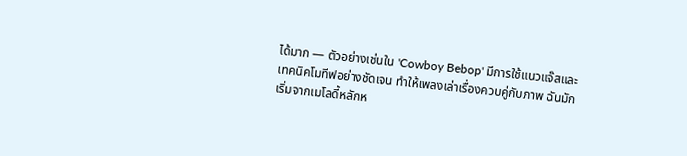ได้มาก — ตัวอย่างเช่นใน 'Cowboy Bebop' มีการใช้แนวแจ๊สและเทคนิคโมทีฟอย่างชัดเจน ทำให้เพลงเล่าเรื่องควบคู่กับภาพ ฉันมักเริ่มจากเมโลดี้หลักห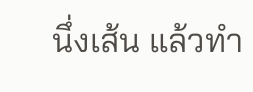นึ่งเส้น แล้วทำ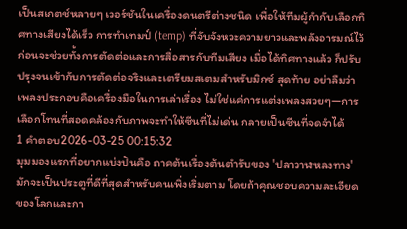เป็นสเกตช์หลายๆ เวอร์ชันในเครื่องดนตรีต่างชนิด เพื่อให้ทีมผู้กำกับเลือกทิศทางเสียงได้เร็ว การทำเทมป์ (temp) ที่จับจังหวะความยาวและพลังอารมณ์ไว้ก่อนจะช่วยทั้งการตัดต่อและการสื่อสารกับทีมเสียง เมื่อได้ทิศทางแล้ว ก็ปรับปรุงจนเข้ากับการตัดต่อจริงและเตรียมสเตมสำหรับมิกซ์ สุดท้าย อย่าลืมว่าเพลงประกอบคือเครื่องมือในการเล่าเรื่อง ไม่ใช่แค่การแต่งเพลงสวยๆ—การเลือกโทนที่สอดคล้องกับภาพจะทำให้ซีนที่ไม่เด่น กลายเป็นซีนที่จดจำได้
1 คำตอบ2026-03-25 00:15:32
มุมมองแรกที่อยากแบ่งปันคือ ถาคต้นเรื่องต้นตำรับของ 'ปลาวาฬหลงทาง' มักจะเป็นประตูที่ดีที่สุดสำหรับคนเพิ่งเริ่มตาม โดยถ้าคุณชอบความละเอียดของโลกและกา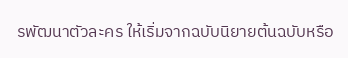รพัฒนาตัวละคร ให้เริ่มจากฉบับนิยายต้นฉบับหรือ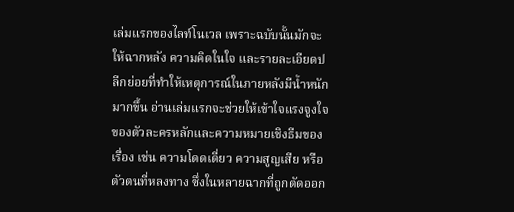เล่มแรกของไลท์โนเวล เพราะฉบับนั้นมักจะให้ฉากหลัง ความคิดในใจ และรายละเอียดปลีกย่อยที่ทำให้เหตุการณ์ในภายหลังมีน้ำหนักมากขึ้น อ่านเล่มแรกจะช่วยให้เข้าใจแรงจูงใจของตัวละครหลักและความหมายเชิงธีมของเรื่อง เช่น ความโดดเดี่ยว ความสูญเสีย หรือตัวตนที่หลงทาง ซึ่งในหลายฉากที่ถูกตัดออก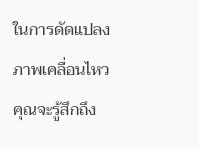ในการดัดแปลงภาพเคลื่อนไหว คุณจะรู้สึกถึง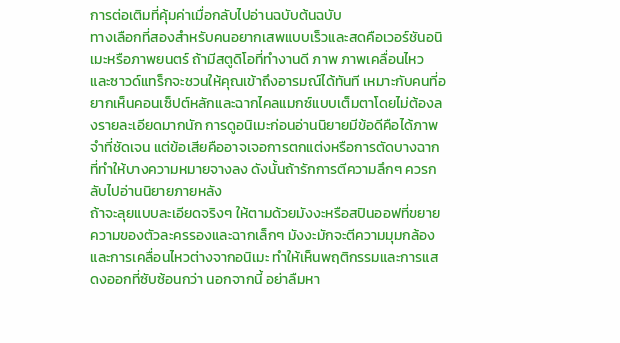การต่อเติมที่คุ้มค่าเมื่อกลับไปอ่านฉบับต้นฉบับ
ทางเลือกที่สองสำหรับคนอยากเสพแบบเร็วและสดคือเวอร์ชันอนิเมะหรือภาพยนตร์ ถ้ามีสตูดิโอที่ทำงานดี ภาพ ภาพเคลื่อนไหว และซาวด์แทร็กจะชวนให้คุณเข้าถึงอารมณ์ได้ทันที เหมาะกับคนที่อยากเห็นคอนเซ็ปต์หลักและฉากไคลแมกซ์แบบเต็มตาโดยไม่ต้องลงรายละเอียดมากนัก การดูอนิเมะก่อนอ่านนิยายมีข้อดีคือได้ภาพจำที่ชัดเจน แต่ข้อเสียคืออาจเจอการตกแต่งหรือการตัดบางฉากที่ทำให้บางความหมายจางลง ดังนั้นถ้ารักการตีความลึกๆ ควรกลับไปอ่านนิยายภายหลัง
ถ้าจะลุยแบบละเอียดจริงๆ ให้ตามด้วยมังงะหรือสปินออฟที่ขยายความของตัวละครรองและฉากเล็กๆ มังงะมักจะตีความมุมกล้องและการเคลื่อนไหวต่างจากอนิเมะ ทำให้เห็นพฤติกรรมและการแสดงออกที่ซับซ้อนกว่า นอกจากนี้ อย่าลืมหา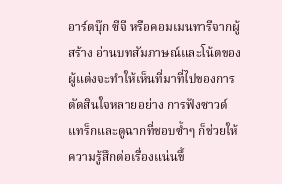อาร์ตบุ๊ก ซีจี หรือคอมเมนทารีจากผู้สร้าง อ่านบทสัมภาษณ์และโน้ตของผู้แต่งจะทำให้เห็นที่มาที่ไปของการตัดสินใจหลายอย่าง การฟังซาวด์แทร็กและดูฉากที่ชอบซ้ำๆ ก็ช่วยให้ความรู้สึกต่อเรื่องแน่นขึ้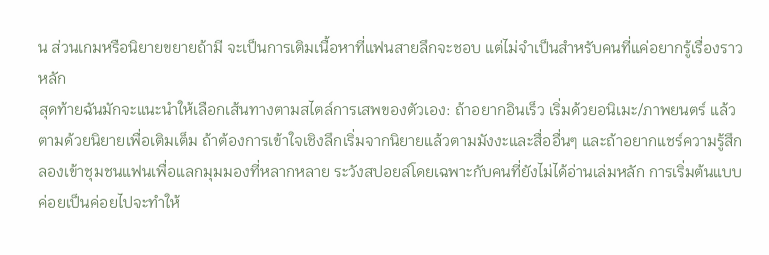น ส่วนเกมหรือนิยายขยายถ้ามี จะเป็นการเติมเนื้อหาที่แฟนสายลึกจะชอบ แต่ไม่จำเป็นสำหรับคนที่แค่อยากรู้เรื่องราวหลัก
สุดท้ายฉันมักจะแนะนำให้เลือกเส้นทางตามสไตล์การเสพของตัวเอง: ถ้าอยากอินเร็ว เริ่มด้วยอนิเมะ/ภาพยนตร์ แล้วตามด้วยนิยายเพื่อเติมเต็ม ถ้าต้องการเข้าใจเชิงลึกเริ่มจากนิยายแล้วตามมังงะและสื่ออื่นๆ และถ้าอยากแชร์ความรู้สึก ลองเข้าชุมชนแฟนเพื่อแลกมุมมองที่หลากหลาย ระวังสปอยล์โดยเฉพาะกับคนที่ยังไม่ได้อ่านเล่มหลัก การเริ่มต้นแบบค่อยเป็นค่อยไปจะทำให้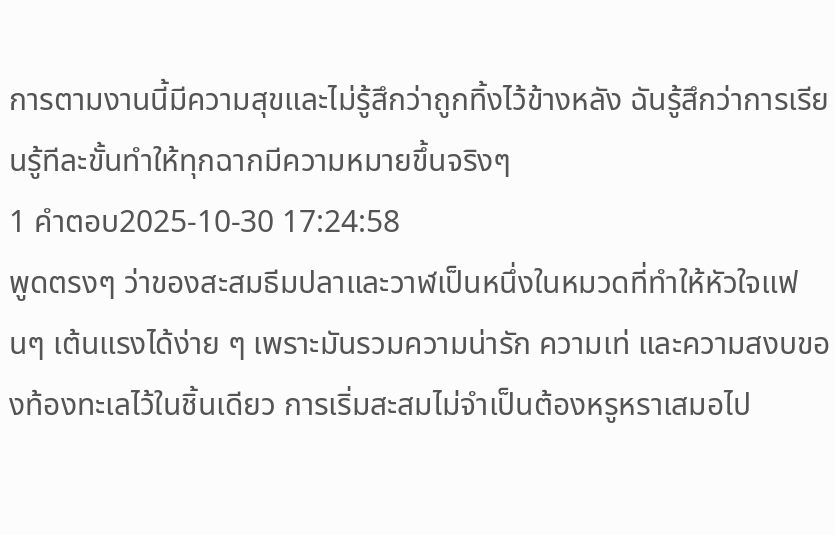การตามงานนี้มีความสุขและไม่รู้สึกว่าถูกทิ้งไว้ข้างหลัง ฉันรู้สึกว่าการเรียนรู้ทีละขั้นทำให้ทุกฉากมีความหมายขึ้นจริงๆ
1 คำตอบ2025-10-30 17:24:58
พูดตรงๆ ว่าของสะสมธีมปลาและวาฬเป็นหนึ่งในหมวดที่ทำให้หัวใจแฟนๆ เต้นแรงได้ง่าย ๆ เพราะมันรวมความน่ารัก ความเท่ และความสงบของท้องทะเลไว้ในชิ้นเดียว การเริ่มสะสมไม่จำเป็นต้องหรูหราเสมอไป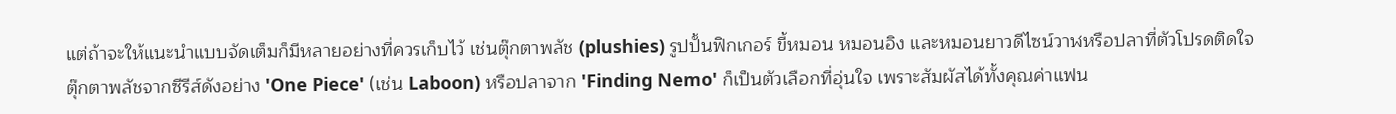แต่ถ้าจะให้แนะนำแบบจัดเต็มก็มีหลายอย่างที่ควรเก็บไว้ เช่นตุ๊กตาพลัช (plushies) รูปปั้นฟิกเกอร์ ขี้หมอน หมอนอิง และหมอนยาวดีไซน์วาฬหรือปลาที่ตัวโปรดติดใจ ตุ๊กตาพลัชจากซีรีส์ดังอย่าง 'One Piece' (เช่น Laboon) หรือปลาจาก 'Finding Nemo' ก็เป็นตัวเลือกที่อุ่นใจ เพราะสัมผัสได้ทั้งคุณค่าแฟน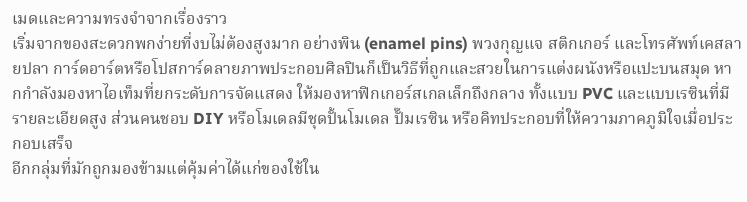เมดและความทรงจำจากเรื่องราว
เริ่มจากของสะดวกพกง่ายที่งบไม่ต้องสูงมาก อย่างพิน (enamel pins) พวงกุญแจ สติกเกอร์ และโทรศัพท์เคสลายปลา การ์ดอาร์ตหรือโปสการ์ดลายภาพประกอบศิลปินก็เป็นวิธีที่ถูกและสวยในการแต่งผนังหรือแปะบนสมุด หากกำลังมองหาไอเท็มที่ยกระดับการจัดแสดง ให้มองหาฟิกเกอร์สเกลเล็กถึงกลาง ทั้งแบบ PVC และแบบเรซินที่มีรายละเอียดสูง ส่วนคนชอบ DIY หรือโมเดลมีชุดปั้นโมเดล ปั๊มเรซิน หรือคิทประกอบที่ให้ความภาคภูมิใจเมื่อประกอบเสร็จ
อีกกลุ่มที่มักถูกมองข้ามแต่คุ้มค่าได้แก่ของใช้ใน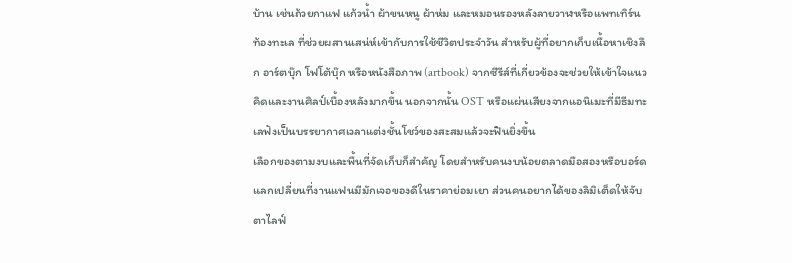บ้าน เช่นถ้วยกาแฟ แก้วน้ำ ผ้าขนหนู ผ้าห่ม และหมอนรองหลังลายวาฬหรือแพทเทิร์นท้องทะเล ที่ช่วยผสานเสน่ห์เข้ากับการใช้ชีวิตประจำวัน สำหรับผู้ที่อยากเก็บเนื้อหาเชิงลึก อาร์ตบุ๊ก โฟโต้บุ๊ก หรือหนังสือภาพ (artbook) จากซีรีส์ที่เกี่ยวข้องจะช่วยให้เข้าใจแนวคิดและงานศิลป์เบื้องหลังมากขึ้น นอกจากนั้น OST หรือแผ่นเสียงจากแอนิเมะที่มีธีมทะเลฟังเป็นบรรยากาศเวลาแต่งชั้นโชว์ของสะสมแล้วจะฟินยิ่งขึ้น
เลือกของตามงบและพื้นที่จัดเก็บก็สำคัญ โดยสำหรับคนงบน้อยตลาดมือสองหรือบอร์ดแลกเปลี่ยนที่งานแฟนมีมักเจอของดีในราคาย่อมเยา ส่วนคนอยากได้ของลิมิเต็ดให้จับตาไลฟ์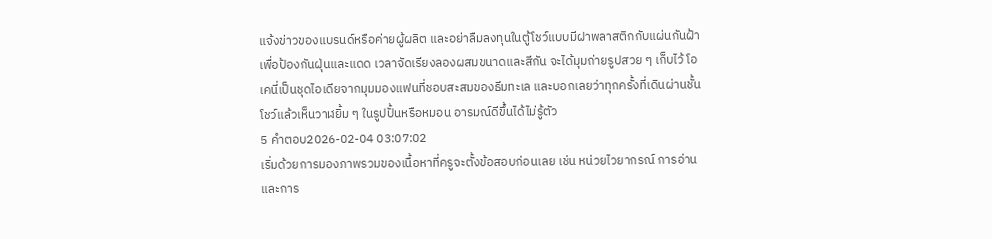แจ้งข่าวของแบรนด์หรือค่ายผู้ผลิต และอย่าลืมลงทุนในตู้โชว์แบบมีฝาพลาสติกกับแผ่นกันฝ้าเพื่อป้องกันฝุ่นและแดด เวลาจัดเรียงลองผสมขนาดและสีกัน จะได้มุมถ่ายรูปสวย ๆ เก็บไว้ โอเคนี่เป็นชุดไอเดียจากมุมมองแฟนที่ชอบสะสมของธีมทะเล และบอกเลยว่าทุกครั้งที่เดินผ่านชั้นโชว์แล้วเห็นวาฬยิ้ม ๆ ในรูปปั้นหรือหมอน อารมณ์ดีขึ้นได้ไม่รู้ตัว
5 คำตอบ2026-02-04 03:07:02
เริ่มด้วยการมองภาพรวมของเนื้อหาที่ครูจะตั้งข้อสอบก่อนเลย เช่น หน่วยไวยากรณ์ การอ่าน และการ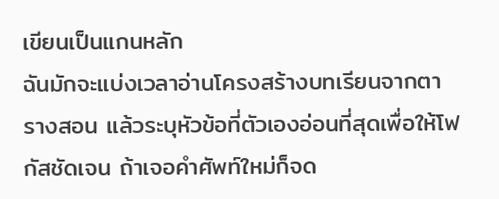เขียนเป็นแกนหลัก
ฉันมักจะแบ่งเวลาอ่านโครงสร้างบทเรียนจากตารางสอน แล้วระบุหัวข้อที่ตัวเองอ่อนที่สุดเพื่อให้โฟกัสชัดเจน ถ้าเจอคำศัพท์ใหม่ก็จด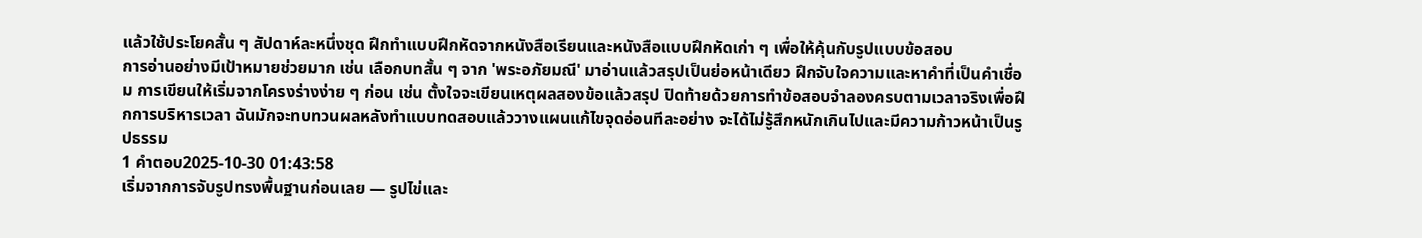แล้วใช้ประโยคสั้น ๆ สัปดาห์ละหนึ่งชุด ฝึกทำแบบฝึกหัดจากหนังสือเรียนและหนังสือแบบฝึกหัดเก่า ๆ เพื่อให้คุ้นกับรูปแบบข้อสอบ
การอ่านอย่างมีเป้าหมายช่วยมาก เช่น เลือกบทสั้น ๆ จาก 'พระอภัยมณี' มาอ่านแล้วสรุปเป็นย่อหน้าเดียว ฝึกจับใจความและหาคำที่เป็นคำเชื่อม การเขียนให้เริ่มจากโครงร่างง่าย ๆ ก่อน เช่น ตั้งใจจะเขียนเหตุผลสองข้อแล้วสรุป ปิดท้ายด้วยการทำข้อสอบจำลองครบตามเวลาจริงเพื่อฝึกการบริหารเวลา ฉันมักจะทบทวนผลหลังทำแบบทดสอบแล้ววางแผนแก้ไขจุดอ่อนทีละอย่าง จะได้ไม่รู้สึกหนักเกินไปและมีความก้าวหน้าเป็นรูปธรรม
1 คำตอบ2025-10-30 01:43:58
เริ่มจากการจับรูปทรงพื้นฐานก่อนเลย — รูปไข่และ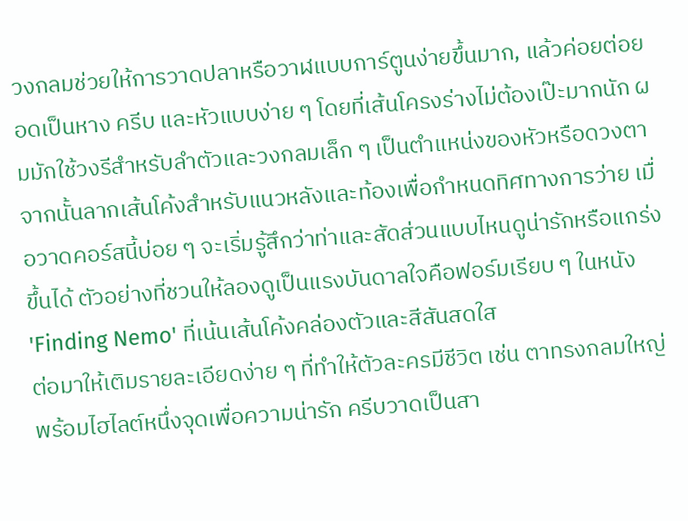วงกลมช่วยให้การวาดปลาหรือวาฬแบบการ์ตูนง่ายขึ้นมาก, แล้วค่อยต่อยอดเป็นหาง ครีบ และหัวแบบง่าย ๆ โดยที่เส้นโครงร่างไม่ต้องเป๊ะมากนัก ผมมักใช้วงรีสำหรับลำตัวและวงกลมเล็ก ๆ เป็นตำแหน่งของหัวหรือดวงตา จากนั้นลากเส้นโค้งสำหรับแนวหลังและท้องเพื่อกำหนดทิศทางการว่าย เมื่อวาดคอร์สนี้บ่อย ๆ จะเริ่มรู้สึกว่าท่าและสัดส่วนแบบไหนดูน่ารักหรือแกร่งขึ้นได้ ตัวอย่างที่ชวนให้ลองดูเป็นแรงบันดาลใจคือฟอร์มเรียบ ๆ ในหนัง 'Finding Nemo' ที่เน้นเส้นโค้งคล่องตัวและสีสันสดใส
ต่อมาให้เติมรายละเอียดง่าย ๆ ที่ทำให้ตัวละครมีชีวิต เช่น ตาทรงกลมใหญ่พร้อมไฮไลต์หนึ่งจุดเพื่อความน่ารัก ครีบวาดเป็นสา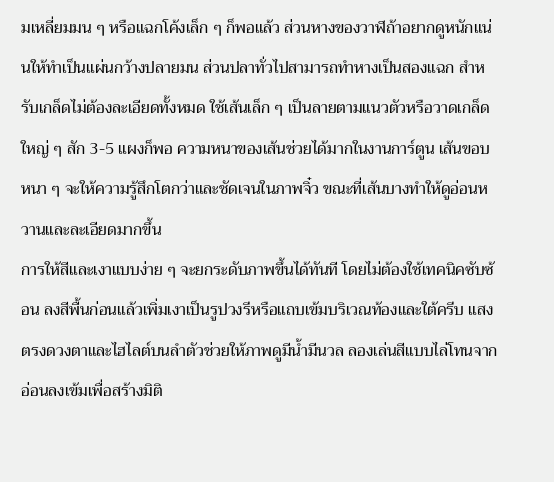มเหลี่ยมมน ๆ หรือแฉกโค้งเล็ก ๆ ก็พอแล้ว ส่วนหางของวาฬถ้าอยากดูหนักแน่นให้ทำเป็นแผ่นกว้างปลายมน ส่วนปลาทั่วไปสามารถทำหางเป็นสองแฉก สำหรับเกล็ดไม่ต้องละเอียดทั้งหมด ใช้เส้นเล็ก ๆ เป็นลายตามแนวตัวหรือวาดเกล็ดใหญ่ ๆ สัก 3-5 แผงก็พอ ความหนาของเส้นช่วยได้มากในงานการ์ตูน เส้นขอบหนา ๆ จะให้ความรู้สึกโตกว่าและชัดเจนในภาพจิ๋ว ขณะที่เส้นบางทำให้ดูอ่อนหวานและละเอียดมากขึ้น
การให้สีและเงาแบบง่าย ๆ จะยกระดับภาพขึ้นได้ทันที โดยไม่ต้องใช้เทคนิคซับซ้อน ลงสีพื้นก่อนแล้วเพิ่มเงาเป็นรูปวงรีหรือแถบเข้มบริเวณท้องและใต้ครีบ แสงตรงดวงตาและไฮไลต์บนลำตัวช่วยให้ภาพดูมีน้ำมีนวล ลองเล่นสีแบบไล่โทนจากอ่อนลงเข้มเพื่อสร้างมิติ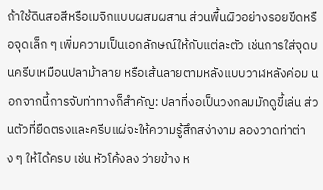ถ้าใช้ดินสอสีหรือเมจิกแบบผสมผสาน ส่วนพื้นผิวอย่างรอยขีดหรือจุดเล็ก ๆ เพิ่มความเป็นเอกลักษณ์ให้กับแต่ละตัว เช่นการใส่จุดบนครีบเหมือนปลาม้าลาย หรือเส้นลายตามหลังแบบวาฬหลังค่อม นอกจากนี้การจับท่าทางก็สำคัญ: ปลาที่งอเป็นวงกลมมักดูขี้เล่น ส่วนตัวที่ยืดตรงและครีบแผ่จะให้ความรู้สึกสง่างาม ลองวาดท่าต่าง ๆ ให้ได้ครบ เช่น หัวโค้งลง ว่ายข้าง ห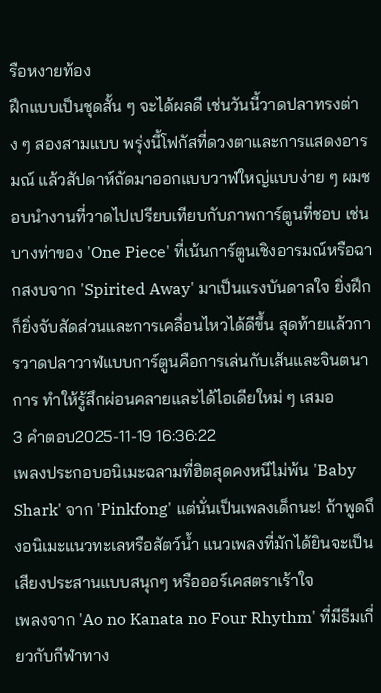รือหงายท้อง
ฝึกแบบเป็นชุดสั้น ๆ จะได้ผลดี เช่นวันนี้วาดปลาทรงต่าง ๆ สองสามแบบ พรุ่งนี้โฟกัสที่ดวงตาและการแสดงอารมณ์ แล้วสัปดาห์ถัดมาออกแบบวาฬใหญ่แบบง่าย ๆ ผมชอบนำงานที่วาดไปเปรียบเทียบกับภาพการ์ตูนที่ชอบ เช่นบางท่าของ 'One Piece' ที่เน้นการ์ตูนเชิงอารมณ์หรือฉากสงบจาก 'Spirited Away' มาเป็นแรงบันดาลใจ ยิ่งฝึกก็ยิ่งจับสัดส่วนและการเคลื่อนไหวได้ดีขึ้น สุดท้ายแล้วการวาดปลาวาฬแบบการ์ตูนคือการเล่นกับเส้นและจินตนาการ ทำให้รู้สึกผ่อนคลายและได้ไอเดียใหม่ ๆ เสมอ
3 คำตอบ2025-11-19 16:36:22
เพลงประกอบอนิเมะฉลามที่ฮิตสุดคงหนีไม่พ้น 'Baby Shark' จาก 'Pinkfong' แต่นั่นเป็นเพลงเด็กนะ! ถ้าพูดถึงอนิเมะแนวทะเลหรือสัตว์น้ำ แนวเพลงที่มักได้ยินจะเป็นเสียงประสานแบบสนุกๆ หรือออร์เคสตราเร้าใจ
เพลงจาก 'Ao no Kanata no Four Rhythm' ที่มีธีมเกี่ยวกับกีฬาทาง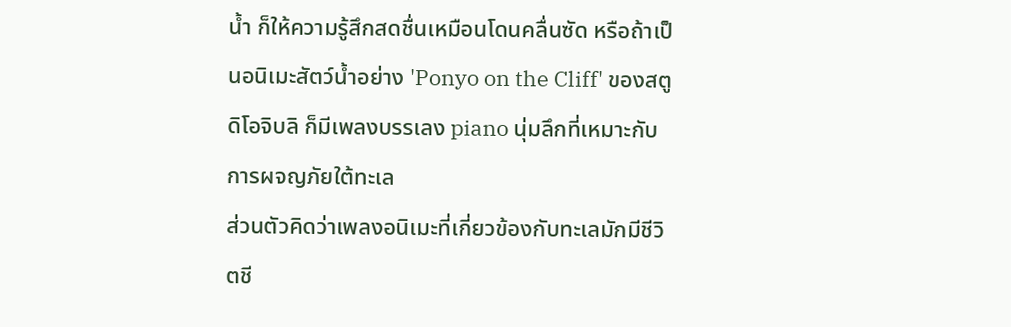น้ำ ก็ให้ความรู้สึกสดชื่นเหมือนโดนคลื่นซัด หรือถ้าเป็นอนิเมะสัตว์น้ำอย่าง 'Ponyo on the Cliff' ของสตูดิโอจิบลิ ก็มีเพลงบรรเลง piano นุ่มลึกที่เหมาะกับการผจญภัยใต้ทะเล
ส่วนตัวคิดว่าเพลงอนิเมะที่เกี่ยวข้องกับทะเลมักมีชีวิตชี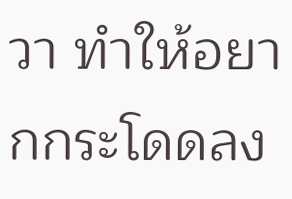วา ทำให้อยากกระโดดลง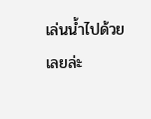เล่นน้ำไปด้วยเลยล่ะ